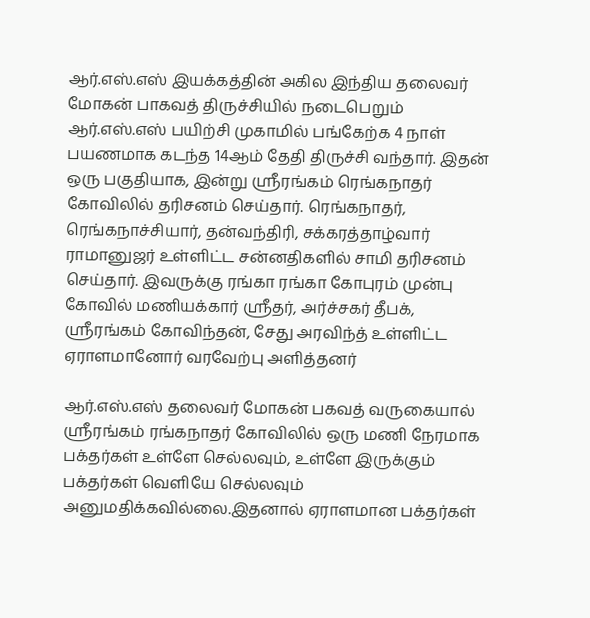ஆர்.எஸ்.எஸ் இயக்கத்தின் அகில இந்திய தலைவர் மோகன் பாகவத் திருச்சியில் நடைபெறும் ஆர்.எஸ்.எஸ் பயிற்சி முகாமில் பங்கேற்க 4 நாள் பயணமாக கடந்த 14ஆம் தேதி திருச்சி வந்தார். இதன் ஒரு பகுதியாக, இன்று ஸ்ரீரங்கம் ரெங்கநாதர் கோவிலில் தரிசனம் செய்தார். ரெங்கநாதர், ரெங்கநாச்சியார், தன்வந்திரி, சக்கரத்தாழ்வார் ராமானுஜர் உள்ளிட்ட சன்னதிகளில் சாமி தரிசனம் செய்தார். இவருக்கு ரங்கா ரங்கா கோபுரம் முன்பு கோவில் மணியக்கார் ஸ்ரீதர், அர்ச்சகர் தீபக், ஸ்ரீரங்கம் கோவிந்தன், சேது அரவிந்த் உள்ளிட்ட ஏராளமானோர் வரவேற்பு அளித்தனர்

ஆர்.எஸ்.எஸ் தலைவர் மோகன் பகவத் வருகையால் ஸ்ரீரங்கம் ரங்கநாதர் கோவிலில் ஒரு மணி நேரமாக பக்தர்கள் உள்ளே செல்லவும், உள்ளே இருக்கும் பக்தர்கள் வெளியே செல்லவும் அனுமதிக்கவில்லை.இதனால் ஏராளமான பக்தர்கள்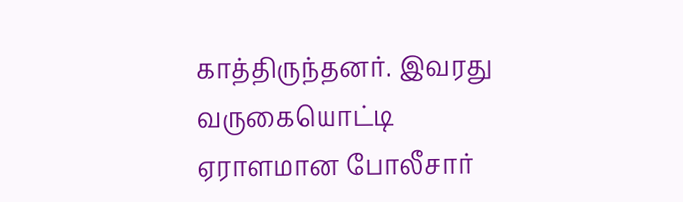காத்திருந்தனர். இவரது வருகையொட்டி ஏராளமான போலீசார்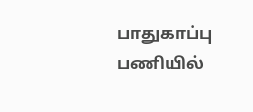பாதுகாப்பு பணியில்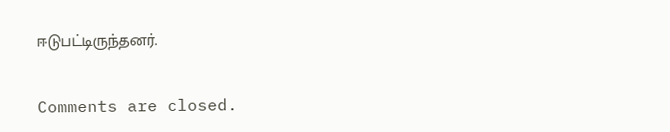ஈடுபட்டிருந்தனர்.

Comments are closed.